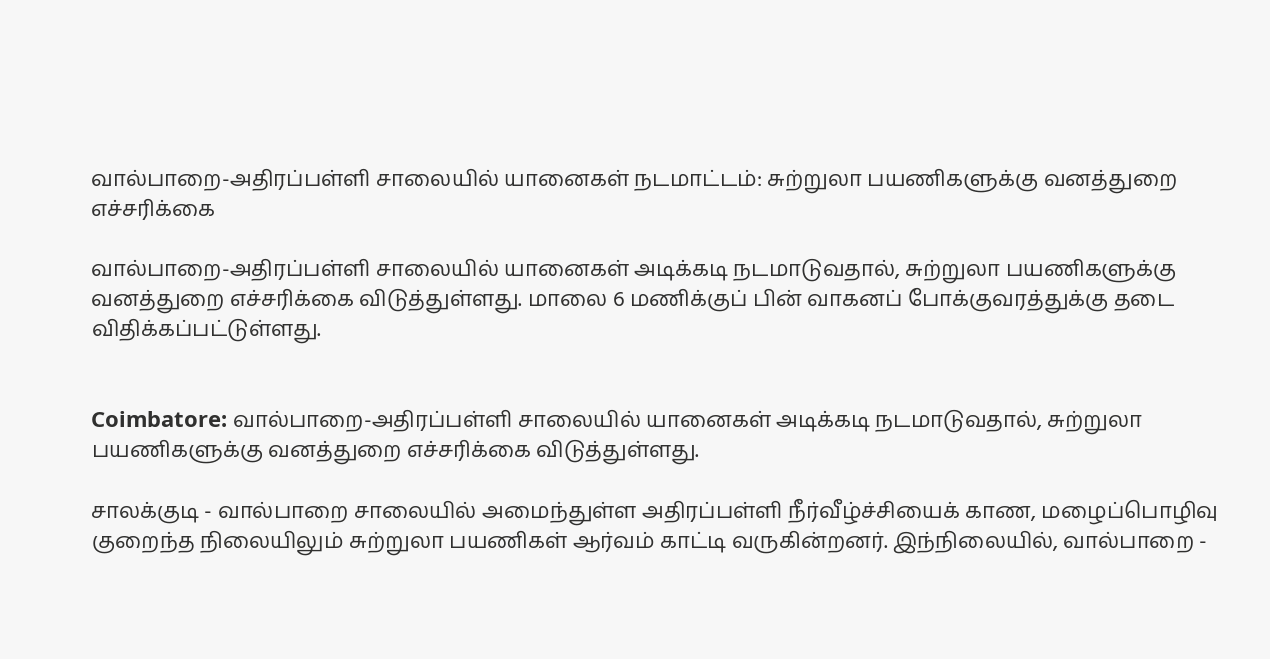வால்பாறை-அதிரப்பள்ளி சாலையில் யானைகள் நடமாட்டம்: சுற்றுலா பயணிகளுக்கு வனத்துறை எச்சரிக்கை

வால்பாறை-அதிரப்பள்ளி சாலையில் யானைகள் அடிக்கடி நடமாடுவதால், சுற்றுலா பயணிகளுக்கு வனத்துறை எச்சரிக்கை விடுத்துள்ளது. மாலை 6 மணிக்குப் பின் வாகனப் போக்குவரத்துக்கு தடை விதிக்கப்பட்டுள்ளது.


Coimbatore: வால்பாறை-அதிரப்பள்ளி சாலையில் யானைகள் அடிக்கடி நடமாடுவதால், சுற்றுலா பயணிகளுக்கு வனத்துறை எச்சரிக்கை விடுத்துள்ளது.

சாலக்குடி - வால்பாறை சாலையில் அமைந்துள்ள அதிரப்பள்ளி நீர்வீழ்ச்சியைக் காண, மழைப்பொழிவு குறைந்த நிலையிலும் சுற்றுலா பயணிகள் ஆர்வம் காட்டி வருகின்றனர். இந்நிலையில், வால்பாறை -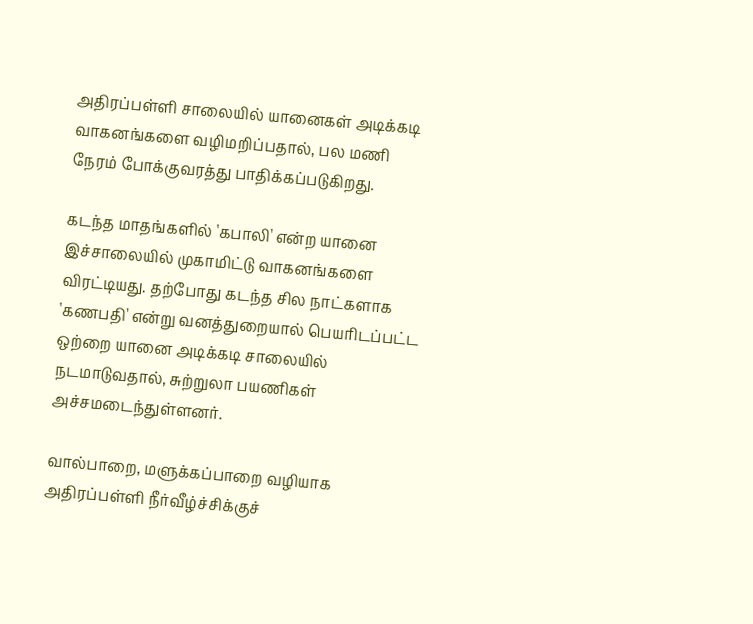அதிரப்பள்ளி சாலையில் யானைகள் அடிக்கடி வாகனங்களை வழிமறிப்பதால், பல மணி நேரம் போக்குவரத்து பாதிக்கப்படுகிறது.

கடந்த மாதங்களில் 'கபாலி' என்ற யானை இச்சாலையில் முகாமிட்டு வாகனங்களை விரட்டியது. தற்போது கடந்த சில நாட்களாக 'கணபதி' என்று வனத்துறையால் பெயரிடப்பட்ட ஒற்றை யானை அடிக்கடி சாலையில் நடமாடுவதால், சுற்றுலா பயணிகள் அச்சமடைந்துள்ளனர்.

வால்பாறை, மளுக்கப்பாறை வழியாக அதிரப்பள்ளி நீர்வீழ்ச்சிக்குச்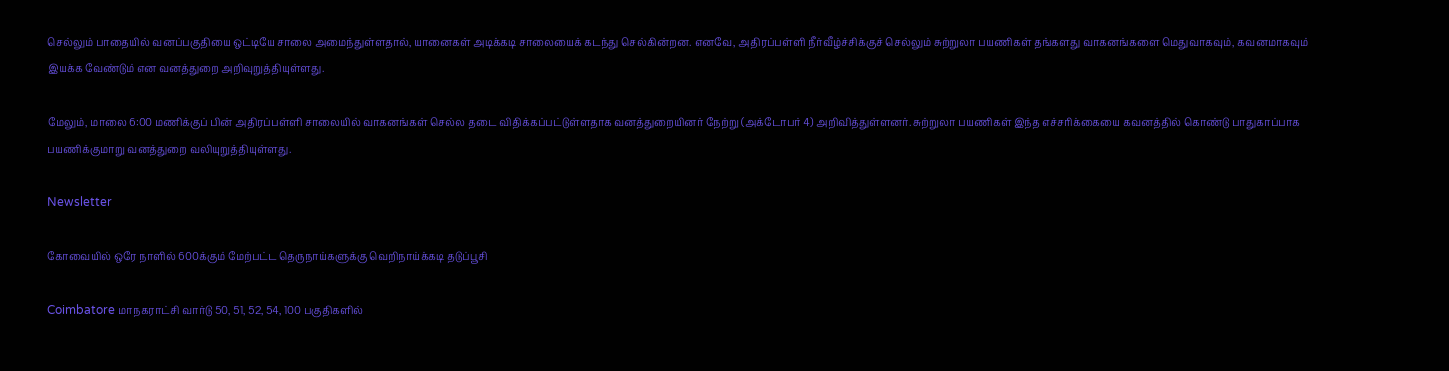செல்லும் பாதையில் வனப்பகுதியை ஒட்டியே சாலை அமைந்துள்ளதால், யானைகள் அடிக்கடி சாலையைக் கடந்து செல்கின்றன. எனவே, அதிரப்பள்ளி நீர்வீழ்ச்சிக்குச் செல்லும் சுற்றுலா பயணிகள் தங்களது வாகனங்களை மெதுவாகவும், கவனமாகவும் இயக்க வேண்டும் என வனத்துறை அறிவுறுத்தியுள்ளது.

மேலும், மாலை 6:00 மணிக்குப் பின் அதிரப்பள்ளி சாலையில் வாகனங்கள் செல்ல தடை விதிக்கப்பட்டுள்ளதாக வனத்துறையினர் நேற்று (அக்டோபர் 4) அறிவித்துள்ளனர். சுற்றுலா பயணிகள் இந்த எச்சரிக்கையை கவனத்தில் கொண்டு பாதுகாப்பாக பயணிக்குமாறு வனத்துறை வலியுறுத்தியுள்ளது.

Newsletter

கோவையில் ஒரே நாளில் 600க்கும் மேற்பட்ட தெருநாய்களுக்கு வெறிநாய்க்கடி தடுப்பூசி

Coimbatore மாநகராட்சி வார்டு 50, 51, 52, 54, 100 பகுதிகளில்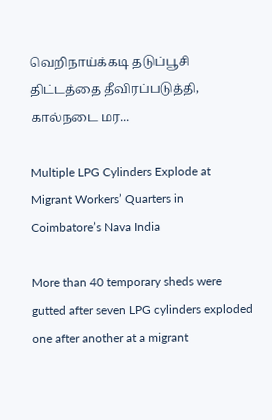வெறிநாய்க்கடி தடுப்பூசி திட்டத்தை தீவிரப்படுத்தி, கால்நடை மர...

Multiple LPG Cylinders Explode at Migrant Workers’ Quarters in Coimbatore’s Nava India

More than 40 temporary sheds were gutted after seven LPG cylinders exploded one after another at a migrant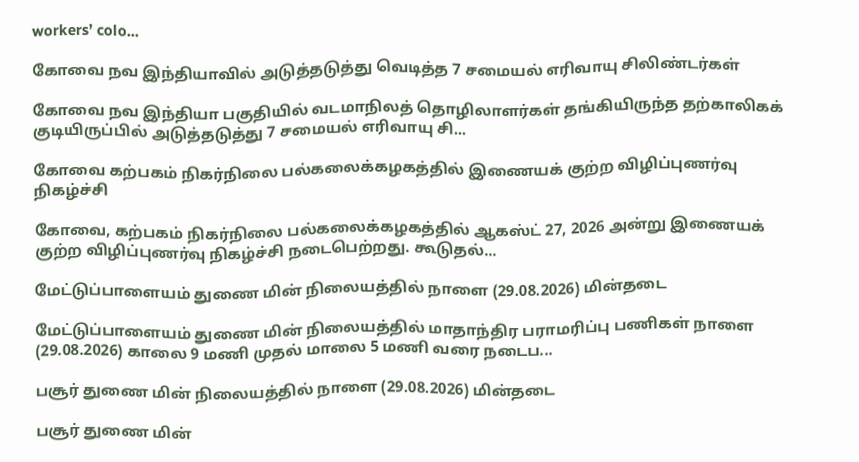workers’ colo...

கோவை நவ இந்தியாவில் அடுத்தடுத்து வெடித்த 7 சமையல் எரிவாயு சிலிண்டர்கள்

கோவை நவ இந்தியா பகுதியில் வடமாநிலத் தொழிலாளர்கள் தங்கியிருந்த தற்காலிகக் குடியிருப்பில் அடுத்தடுத்து 7 சமையல் எரிவாயு சி...

கோவை கற்பகம் நிகர்நிலை பல்கலைக்கழகத்தில் இணையக் குற்ற விழிப்புணர்வு நிகழ்ச்சி

கோவை, கற்பகம் நிகர்நிலை பல்கலைக்கழகத்தில் ஆகஸ்ட் 27, 2026 அன்று இணையக் குற்ற விழிப்புணர்வு நிகழ்ச்சி நடைபெற்றது. கூடுதல்...

மேட்டுப்பாளையம் துணை மின் நிலையத்தில் நாளை (29.08.2026) மின்தடை

மேட்டுப்பாளையம் துணை மின் நிலையத்தில் மாதாந்திர பராமரிப்பு பணிகள் நாளை (29.08.2026) காலை 9 மணி முதல் மாலை 5 மணி வரை நடைப...

பசூர் துணை மின் நிலையத்தில் நாளை (29.08.2026) மின்தடை

பசூர் துணை மின்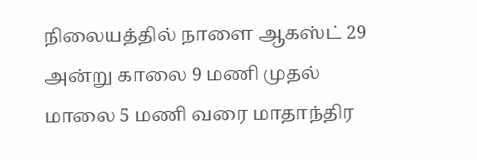நிலையத்தில் நாளை ஆகஸ்ட் 29 அன்று காலை 9 மணி முதல் மாலை 5 மணி வரை மாதாந்திர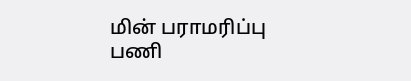மின் பராமரிப்பு பணி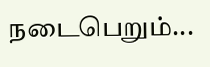நடைபெறும்...